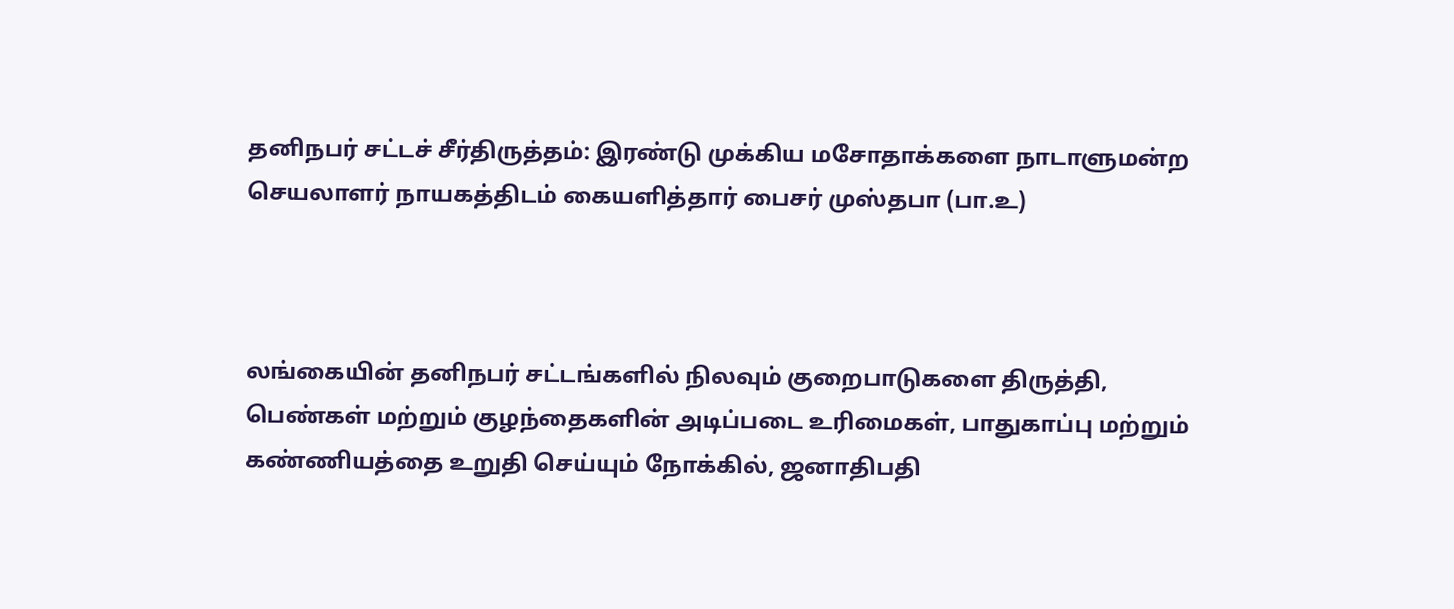தனிநபர் சட்டச் சீர்திருத்தம்: இரண்டு முக்கிய மசோதாக்களை நாடாளுமன்ற செயலாளர் நாயகத்திடம் கையளித்தார் பைசர் முஸ்தபா (பா.உ)



லங்கையின் தனிநபர் சட்டங்களில் நிலவும் குறைபாடுகளை திருத்தி, பெண்கள் மற்றும் குழந்தைகளின் அடிப்படை உரிமைகள், பாதுகாப்பு மற்றும் கண்ணியத்தை உறுதி செய்யும் நோக்கில், ஜனாதிபதி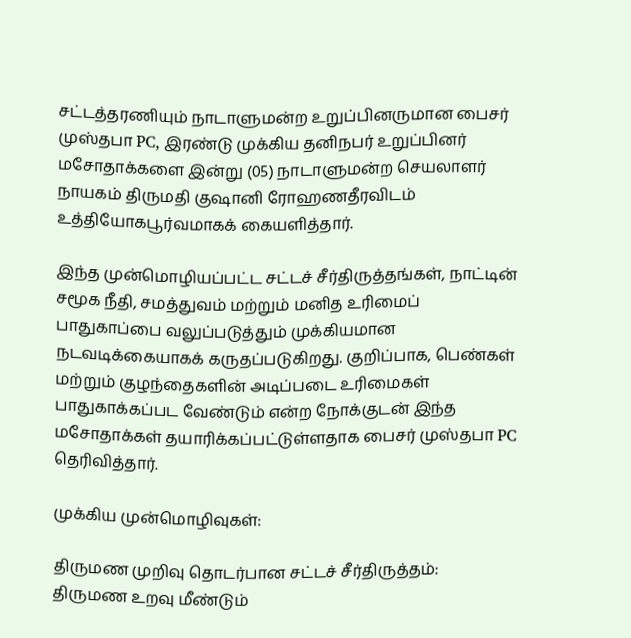சட்டத்தரணியும் நாடாளுமன்ற உறுப்பினருமான பைசர் முஸ்தபா PC, இரண்டு முக்கிய தனிநபர் உறுப்பினர் மசோதாக்களை இன்று (05) நாடாளுமன்ற செயலாளர் நாயகம் திருமதி குஷானி ரோஹணதீரவிடம் உத்தியோகபூர்வமாகக் கையளித்தார்.

இந்த முன்மொழியப்பட்ட சட்டச் சீர்திருத்தங்கள், நாட்டின் சமூக நீதி, சமத்துவம் மற்றும் மனித உரிமைப் பாதுகாப்பை வலுப்படுத்தும் முக்கியமான நடவடிக்கையாகக் கருதப்படுகிறது. குறிப்பாக, பெண்கள் மற்றும் குழந்தைகளின் அடிப்படை உரிமைகள் பாதுகாக்கப்பட வேண்டும் என்ற நோக்குடன் இந்த மசோதாக்கள் தயாரிக்கப்பட்டுள்ளதாக பைசர் முஸ்தபா PC தெரிவித்தார்.

முக்கிய முன்மொழிவுகள்:

திருமண முறிவு தொடர்பான சட்டச் சீர்திருத்தம்:
திருமண உறவு மீண்டும்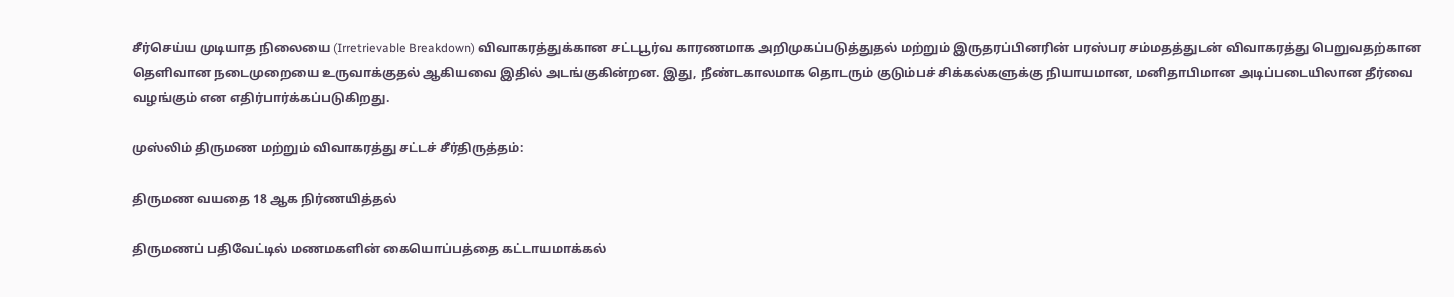சீர்செய்ய முடியாத நிலையை (Irretrievable Breakdown) விவாகரத்துக்கான சட்டபூர்வ காரணமாக அறிமுகப்படுத்துதல் மற்றும் இருதரப்பினரின் பரஸ்பர சம்மதத்துடன் விவாகரத்து பெறுவதற்கான தெளிவான நடைமுறையை உருவாக்குதல் ஆகியவை இதில் அடங்குகின்றன. இது, நீண்டகாலமாக தொடரும் குடும்பச் சிக்கல்களுக்கு நியாயமான, மனிதாபிமான அடிப்படையிலான தீர்வை வழங்கும் என எதிர்பார்க்கப்படுகிறது.

முஸ்லிம் திருமண மற்றும் விவாகரத்து சட்டச் சீர்திருத்தம்:

திருமண வயதை 18 ஆக நிர்ணயித்தல்

திருமணப் பதிவேட்டில் மணமகளின் கையொப்பத்தை கட்டாயமாக்கல்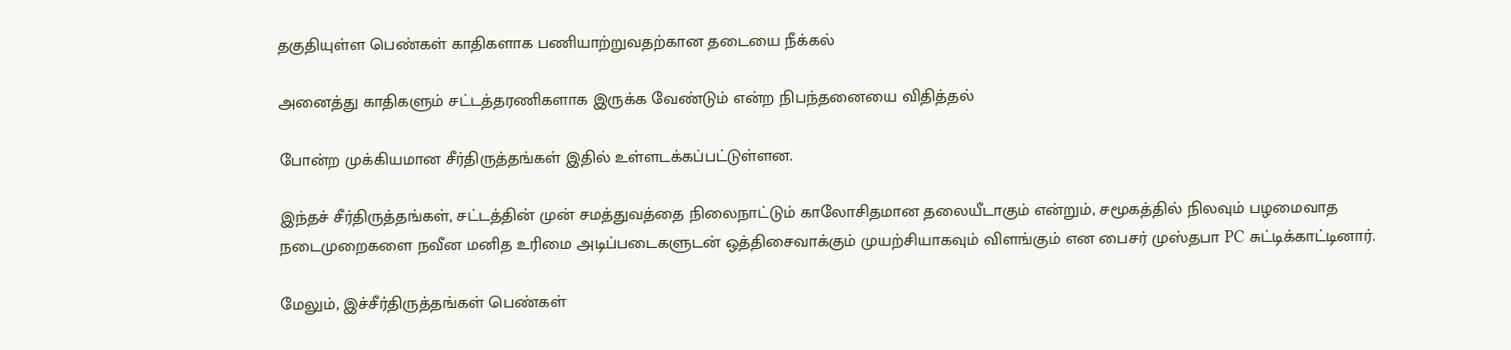தகுதியுள்ள பெண்கள் காதிகளாக பணியாற்றுவதற்கான தடையை நீக்கல்

அனைத்து காதிகளும் சட்டத்தரணிகளாக இருக்க வேண்டும் என்ற நிபந்தனையை விதித்தல்

போன்ற முக்கியமான சீர்திருத்தங்கள் இதில் உள்ளடக்கப்பட்டுள்ளன.

இந்தச் சீர்திருத்தங்கள், சட்டத்தின் முன் சமத்துவத்தை நிலைநாட்டும் காலோசிதமான தலையீடாகும் என்றும், சமூகத்தில் நிலவும் பழமைவாத நடைமுறைகளை நவீன மனித உரிமை அடிப்படைகளுடன் ஒத்திசைவாக்கும் முயற்சியாகவும் விளங்கும் என பைசர் முஸ்தபா PC சுட்டிக்காட்டினார்.

மேலும், இச்சீர்திருத்தங்கள் பெண்கள்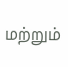மற்றும்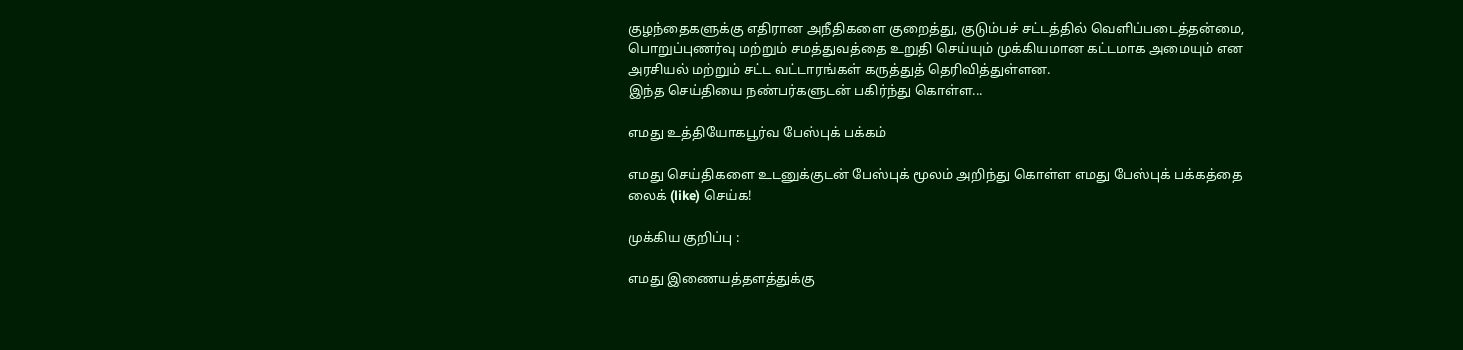குழந்தைகளுக்கு எதிரான அநீதிகளை குறைத்து, குடும்பச் சட்டத்தில் வெளிப்படைத்தன்மை, பொறுப்புணர்வு மற்றும் சமத்துவத்தை உறுதி செய்யும் முக்கியமான கட்டமாக அமையும் என அரசியல் மற்றும் சட்ட வட்டாரங்கள் கருத்துத் தெரிவித்துள்ளன.
இந்த செய்தியை நண்பர்களுடன் பகிர்ந்து கொள்ள...

எமது உத்தியோகபூர்வ பேஸ்புக் பக்கம்

எமது செய்திகளை உடனுக்குடன் பேஸ்புக் மூலம் அறிந்து கொள்ள எமது பேஸ்புக் பக்கத்தை லைக் (like) செய்க!

முக்கிய குறிப்பு :

எமது இணையத்தளத்துக்கு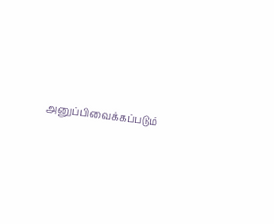அனுப்பிவைக்கப்படும்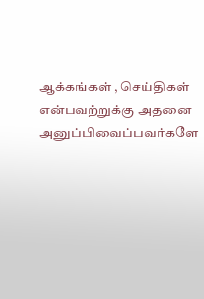ஆக்கங்கள் , செய்திகள் என்பவற்றுக்கு அதனை அனுப்பிவைப்பவர்களே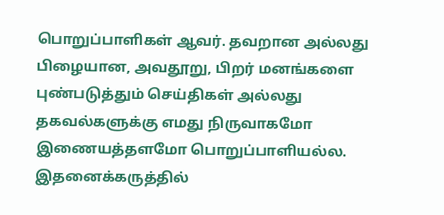பொறுப்பாளிகள் ஆவர். தவறான அல்லது பிழையான, அவதூறு, பிறர் மனங்களை புண்படுத்தும் செய்திகள் அல்லது தகவல்களுக்கு எமது நிருவாகமோ இணையத்தளமோ பொறுப்பாளியல்ல. இதனைக்கருத்தில்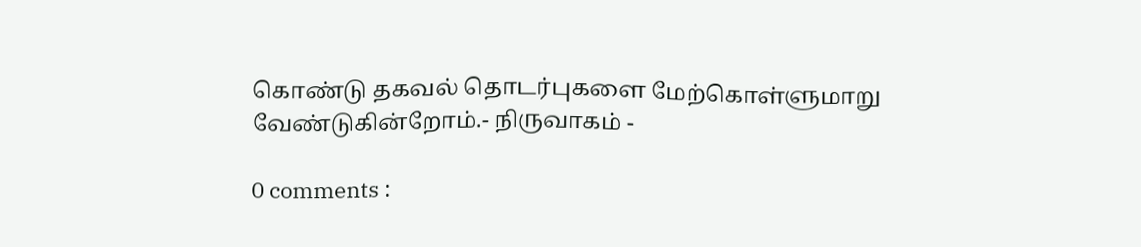கொண்டு தகவல் தொடர்புகளை மேற்கொள்ளுமாறு வேண்டுகின்றோம்.- நிருவாகம் -

0 comments :